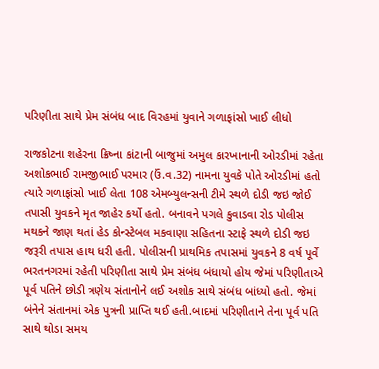પરિણીતા સાથે પ્રેમ સંબંધ બાદ વિરહમાં યુવાને ગળાફાંસો ખાઈ લીધો

રાજકોટના શહેરના ક્રિષ્ના કાંટાની બાજુમાં અમુલ કારખાનાની ઓરડીમાં રહેતા અશોકભાઈ રામજીભાઈ પરમાર (ઉં.વ.32) નામના યુવકે પોતે ઓરડીમાં હતો ત્યારે ગળાફાંસો ખાઈ લેતા 108 એમબ્યુલન્સની ટીમે સ્થળે દોડી જઇ જોઈ તપાસી યુવકને મૃત જાહેર કર્યો હતો. બનાવને પગલે કુવાડવા રોડ પોલીસ મથકને જાણ થતાં હેડ કોન્સ્ટેબલ મકવાણા સહિતના સ્ટાફે સ્થળે દોડી જઇ જરૂરી તપાસ હાથ ધરી હતી. પોલીસની પ્રાથમિક તપાસમાં યુવકને 8 વર્ષ પૂર્વે ભરતનગરમાં રહેતી પરિણીતા સાથે પ્રેમ સંબંધ બંધાયો હોય જેમાં પરિણીતાએ પૂર્વ પતિને છોડી ત્રણેય સંતાનોને લઈ અશોક સાથે સંબંધ બાંધ્યો હતો. જેમાં બંનેને સંતાનમાં એક પુત્રની પ્રાપ્તિ થઈ હતી.બાદમાં પરિણીતાને તેના પૂર્વ પતિ સાથે થોડા સમય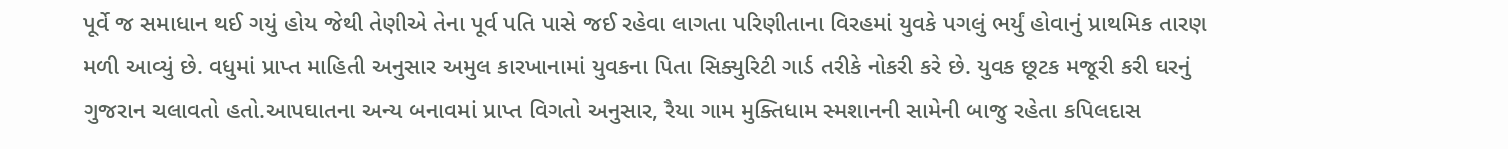પૂર્વે જ સમાધાન થઈ ગયું હોય જેથી તેણીએ તેના પૂર્વ પતિ પાસે જઈ રહેવા લાગતા પરિણીતાના વિરહમાં યુવકે પગલું ભર્યું હોવાનું પ્રાથમિક તારણ મળી આવ્યું છે. વધુમાં પ્રાપ્ત માહિતી અનુસાર અમુલ કારખાનામાં યુવકના પિતા સિક્યુરિટી ગાર્ડ તરીકે નોકરી કરે છે. યુવક છૂટક મજૂરી કરી ઘરનું ગુજરાન ચલાવતો હતો.આપઘાતના અન્ય બનાવમાં પ્રાપ્ત વિગતો અનુસાર, રૈયા ગામ મુક્તિધામ સ્મશાનની સામેની બાજુ રહેતા કપિલદાસ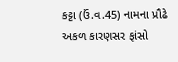કટ્ટા (ઉં.વ.45) નામના પ્રૌઢે અકળ કારણસર ફાંસો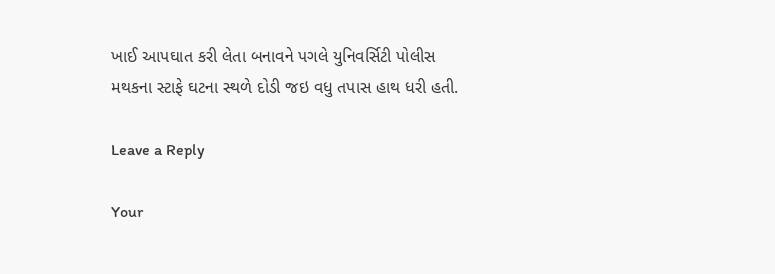ખાઈ આપઘાત કરી લેતા બનાવને પગલે યુનિવર્સિટી પોલીસ મથકના સ્ટાફે ઘટના સ્થળે દોડી જઇ વધુ તપાસ હાથ ધરી હતી.

Leave a Reply

Your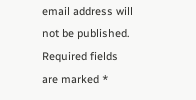email address will not be published. Required fields are marked *